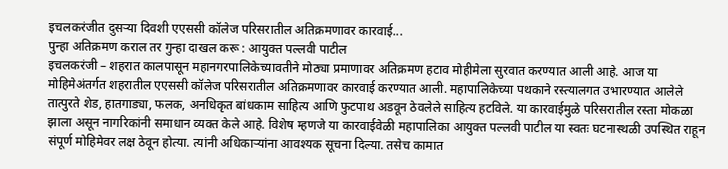इचलकरंजीत दुसऱ्या दिवशी एएससी कॉलेज परिसरातील अतिक्रमणावर कारवाई...
पुन्हा अतिक्रमण कराल तर गुन्हा दाखल करू : आयुक्त पल्लवी पाटील
इचलकरंजी – शहरात कालपासून महानगरपालिकेच्यावतीने मोठ्या प्रमाणावर अतिक्रमण हटाव मोहीमेला सुरवात करण्यात आली आहे. आज या मोहिमेअंतर्गत शहरातील एएससी कॉलेज परिसरातील अतिक्रमणावर कारवाई करण्यात आली. महापालिकेच्या पथकाने रस्त्यालगत उभारण्यात आलेले तात्पुरते शेड, हातगाड्या, फलक, अनधिकृत बांधकाम साहित्य आणि फुटपाथ अडवून ठेवलेले साहित्य हटविले. या कारवाईमुळे परिसरातील रस्ता मोकळा झाला असून नागरिकांनी समाधान व्यक्त केले आहे. विशेष म्हणजे या कारवाईवेळी महापालिका आयुक्त पल्लवी पाटील या स्वतः घटनास्थळी उपस्थित राहून संपूर्ण मोहिमेवर लक्ष ठेवून होत्या. त्यांनी अधिकाऱ्यांना आवश्यक सूचना दिल्या. तसेच कामात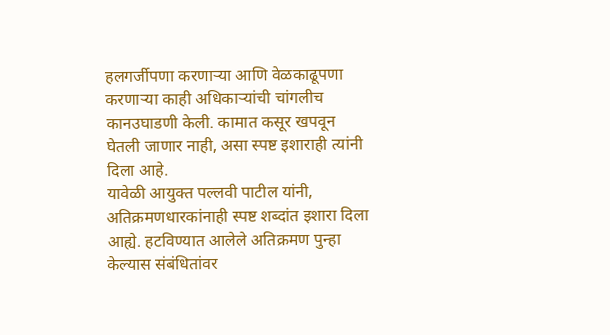हलगर्जीपणा करणाऱ्या आणि वेळकाढूपणा करणाऱ्या काही अधिकाऱ्यांची चांगलीच कानउघाडणी केली. कामात कसूर खपवून घेतली जाणार नाही, असा स्पष्ट इशाराही त्यांनी दिला आहे.
यावेळी आयुक्त पल्लवी पाटील यांनी, अतिक्रमणधारकांनाही स्पष्ट शब्दांत इशारा दिला आह्ये. हटविण्यात आलेले अतिक्रमण पुन्हा केल्यास संबंधितांवर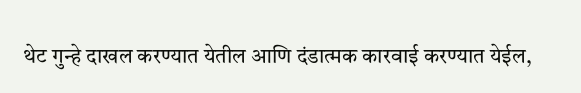थेट गुन्हे दाखल करण्यात येतील आणि दंडात्मक कारवाई करण्यात येईल,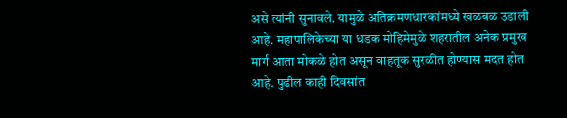असे त्यांनी सुनावले. यामुळे अतिक्रमणधारकांमध्ये खळबळ उडाली आहे. महापालिकेच्या या धडक मोहिमेमुळे शहरातील अनेक प्रमुख मार्ग आता मोकळे होत असून वाहतूक सुरळीत होण्यास मदत होत आहे. पुढील काही दिवसांत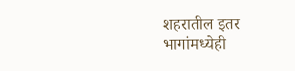शहरातील इतर भागांमध्येही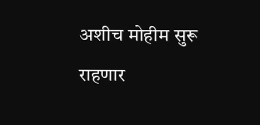अशीच मोहीम सुरू राहणार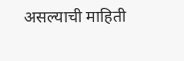असल्याची माहिती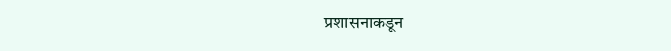प्रशासनाकडून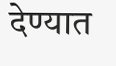देण्यात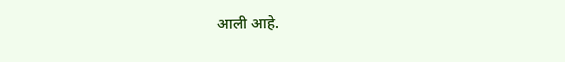आली आहे.